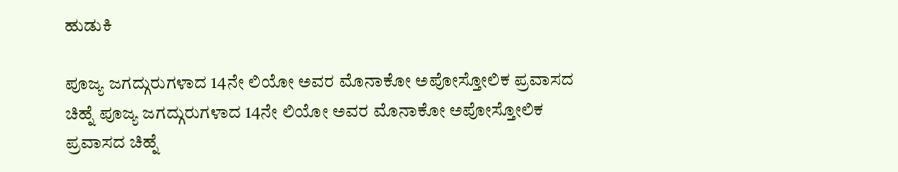ಹುಡುಕಿ

ಪೂಜ್ಯ ಜಗದ್ಗುರುಗಳಾದ 14ನೇ ಲಿಯೋ ಅವರ ಮೊನಾಕೋ ಅಪೋಸ್ತೋಲಿಕ ಪ್ರವಾಸದ ಚಿಹ್ನೆ ಪೂಜ್ಯ ಜಗದ್ಗುರುಗಳಾದ 14ನೇ ಲಿಯೋ ಅವರ ಮೊನಾಕೋ ಅಪೋಸ್ತೋಲಿಕ ಪ್ರವಾಸದ ಚಿಹ್ನೆ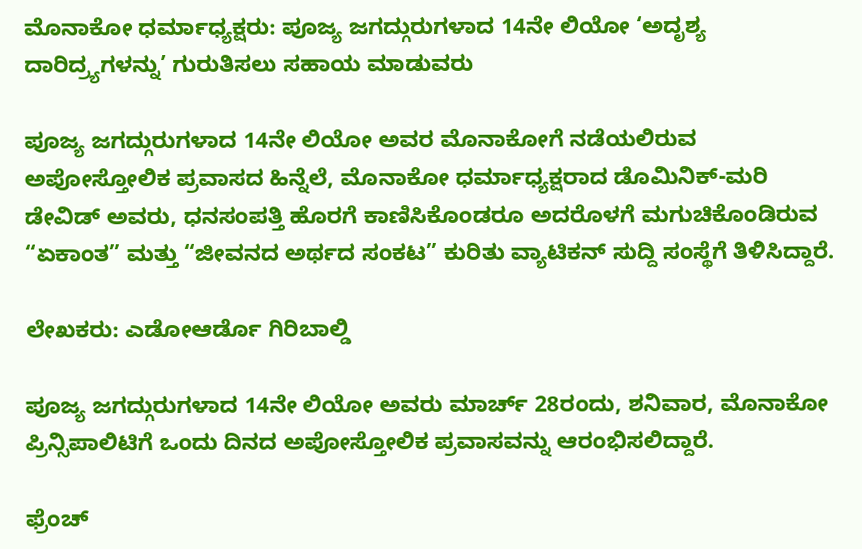ಮೊನಾಕೋ ಧರ್ಮಾಧ್ಯಕ್ಷರು: ಪೂಜ್ಯ ಜಗದ್ಗುರುಗಳಾದ 14ನೇ ಲಿಯೋ ‘ಅದೃಶ್ಯ ದಾರಿದ್ರ್ಯಗಳನ್ನು’ ಗುರುತಿಸಲು ಸಹಾಯ ಮಾಡುವರು

ಪೂಜ್ಯ ಜಗದ್ಗುರುಗಳಾದ 14ನೇ ಲಿಯೋ ಅವರ ಮೊನಾಕೋಗೆ ನಡೆಯಲಿರುವ ಅಪೋಸ್ತೋಲಿಕ ಪ್ರವಾಸದ ಹಿನ್ನೆಲೆ, ಮೊನಾಕೋ ಧರ್ಮಾಧ್ಯಕ್ಷರಾದ ಡೊಮಿನಿಕ್-ಮರಿ ಡೇವಿಡ್ ಅವರು, ಧನಸಂಪತ್ತಿ ಹೊರಗೆ ಕಾಣಿಸಿಕೊಂಡರೂ ಅದರೊಳಗೆ ಮಗುಚಿಕೊಂಡಿರುವ “ಏಕಾಂತ” ಮತ್ತು “ಜೀವನದ ಅರ್ಥದ ಸಂಕಟ” ಕುರಿತು ವ್ಯಾಟಿಕನ್ ಸುದ್ದಿ ಸಂಸ್ಥೆಗೆ ತಿಳಿಸಿದ್ದಾರೆ.

ಲೇಖಕರು: ಎಡೋಆರ್ಡೊ ಗಿರಿಬಾಲ್ಡಿ

ಪೂಜ್ಯ ಜಗದ್ಗುರುಗಳಾದ 14ನೇ ಲಿಯೋ ಅವರು ಮಾರ್ಚ್ 28ರಂದು, ಶನಿವಾರ, ಮೊನಾಕೋ ಪ್ರಿನ್ಸಿಪಾಲಿಟಿಗೆ ಒಂದು ದಿನದ ಅಪೋಸ್ತೋಲಿಕ ಪ್ರವಾಸವನ್ನು ಆರಂಭಿಸಲಿದ್ದಾರೆ.

ಫ್ರೆಂಚ್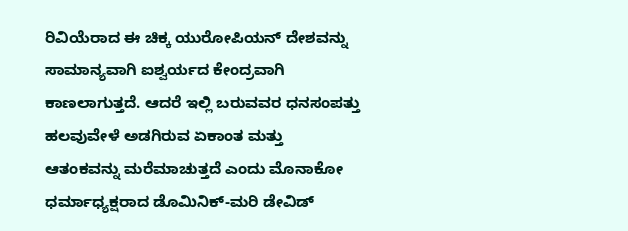ರಿವಿಯೆರಾದ ಈ ಚಿಕ್ಕ ಯುರೋಪಿಯನ್ ದೇಶವನ್ನು ಸಾಮಾನ್ಯವಾಗಿ ಐಶ್ವರ್ಯದ ಕೇಂದ್ರವಾಗಿ ಕಾಣಲಾಗುತ್ತದೆ. ಆದರೆ ಇಲ್ಲಿ ಬರುವವರ ಧನಸಂಪತ್ತು ಹಲವುವೇಳೆ ಅಡಗಿರುವ ಏಕಾಂತ ಮತ್ತು ಆತಂಕವನ್ನು ಮರೆಮಾಚುತ್ತದೆ ಎಂದು ಮೊನಾಕೋ ಧರ್ಮಾಧ್ಯಕ್ಷರಾದ ಡೊಮಿನಿಕ್-ಮರಿ ಡೇವಿಡ್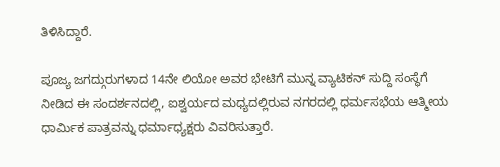ತಿಳಿಸಿದ್ದಾರೆ.

ಪೂಜ್ಯ ಜಗದ್ಗುರುಗಳಾದ 14ನೇ ಲಿಯೋ ಅವರ ಭೇಟಿಗೆ ಮುನ್ನ ವ್ಯಾಟಿಕನ್ ಸುದ್ದಿ ಸಂಸ್ಥೆಗೆ ನೀಡಿದ ಈ ಸಂದರ್ಶನದಲ್ಲಿ, ಐಶ್ವರ್ಯದ ಮಧ್ಯದಲ್ಲಿರುವ ನಗರದಲ್ಲಿ ಧರ್ಮಸಭೆಯ ಆತ್ಮೀಯ ಧಾರ್ಮಿಕ ಪಾತ್ರವನ್ನು ಧರ್ಮಾಧ್ಯಕ್ಷರು ವಿವರಿಸುತ್ತಾರೆ.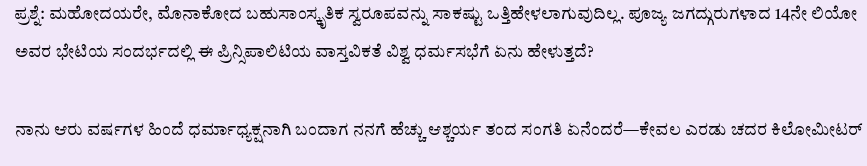ಪ್ರಶ್ನೆ: ಮಹೋದಯರೇ, ಮೊನಾಕೋದ ಬಹುಸಾಂಸ್ಕೃತಿಕ ಸ್ವರೂಪವನ್ನು ಸಾಕಷ್ಟು ಒತ್ತಿಹೇಳಲಾಗುವುದಿಲ್ಲ. ಪೂಜ್ಯ ಜಗದ್ಗುರುಗಳಾದ 14ನೇ ಲಿಯೋ ಅವರ ಭೇಟಿಯ ಸಂದರ್ಭದಲ್ಲಿ ಈ ಪ್ರಿನ್ಸಿಪಾಲಿಟಿಯ ವಾಸ್ತವಿಕತೆ ವಿಶ್ವ ಧರ್ಮಸಭೆಗೆ ಏನು ಹೇಳುತ್ತದೆ?

ನಾನು ಆರು ವರ್ಷಗಳ ಹಿಂದೆ ಧರ್ಮಾಧ್ಯಕ್ಷನಾಗಿ ಬಂದಾಗ ನನಗೆ ಹೆಚ್ಚು ಆಶ್ಚರ್ಯ ತಂದ ಸಂಗತಿ ಏನೆಂದರೆ—ಕೇವಲ ಎರಡು ಚದರ ಕಿಲೋಮೀಟರ್‌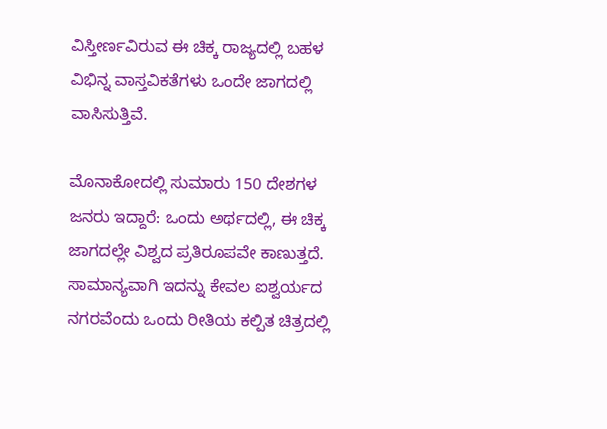ವಿಸ್ತೀರ್ಣವಿರುವ ಈ ಚಿಕ್ಕ ರಾಜ್ಯದಲ್ಲಿ ಬಹಳ ವಿಭಿನ್ನ ವಾಸ್ತವಿಕತೆಗಳು ಒಂದೇ ಜಾಗದಲ್ಲಿ ವಾಸಿಸುತ್ತಿವೆ.

ಮೊನಾಕೋದಲ್ಲಿ ಸುಮಾರು 150 ದೇಶಗಳ ಜನರು ಇದ್ದಾರೆ: ಒಂದು ಅರ್ಥದಲ್ಲಿ, ಈ ಚಿಕ್ಕ ಜಾಗದಲ್ಲೇ ವಿಶ್ವದ ಪ್ರತಿರೂಪವೇ ಕಾಣುತ್ತದೆ. ಸಾಮಾನ್ಯವಾಗಿ ಇದನ್ನು ಕೇವಲ ಐಶ್ವರ್ಯದ ನಗರವೆಂದು ಒಂದು ರೀತಿಯ ಕಲ್ಪಿತ ಚಿತ್ರದಲ್ಲಿ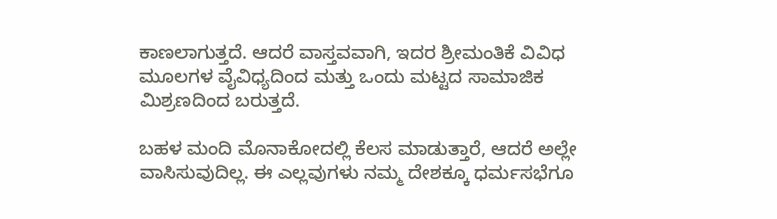ಕಾಣಲಾಗುತ್ತದೆ. ಆದರೆ ವಾಸ್ತವವಾಗಿ, ಇದರ ಶ್ರೀಮಂತಿಕೆ ವಿವಿಧ ಮೂಲಗಳ ವೈವಿಧ್ಯದಿಂದ ಮತ್ತು ಒಂದು ಮಟ್ಟದ ಸಾಮಾಜಿಕ ಮಿಶ್ರಣದಿಂದ ಬರುತ್ತದೆ.

ಬಹಳ ಮಂದಿ ಮೊನಾಕೋದಲ್ಲಿ ಕೆಲಸ ಮಾಡುತ್ತಾರೆ, ಆದರೆ ಅಲ್ಲೇ ವಾಸಿಸುವುದಿಲ್ಲ. ಈ ಎಲ್ಲವುಗಳು ನಮ್ಮ ದೇಶಕ್ಕೂ ಧರ್ಮಸಭೆಗೂ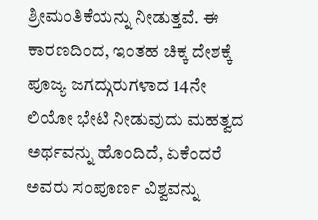ಶ್ರೀಮಂತಿಕೆಯನ್ನು ನೀಡುತ್ತವೆ. ಈ ಕಾರಣದಿಂದ, ಇಂತಹ ಚಿಕ್ಕ ದೇಶಕ್ಕೆ ಪೂಜ್ಯ ಜಗದ್ಗುರುಗಳಾದ 14ನೇ ಲಿಯೋ ಭೇಟಿ ನೀಡುವುದು ಮಹತ್ವದ ಅರ್ಥವನ್ನು ಹೊಂದಿದೆ, ಏಕೆಂದರೆ ಅವರು ಸಂಪೂರ್ಣ ವಿಶ್ವವನ್ನು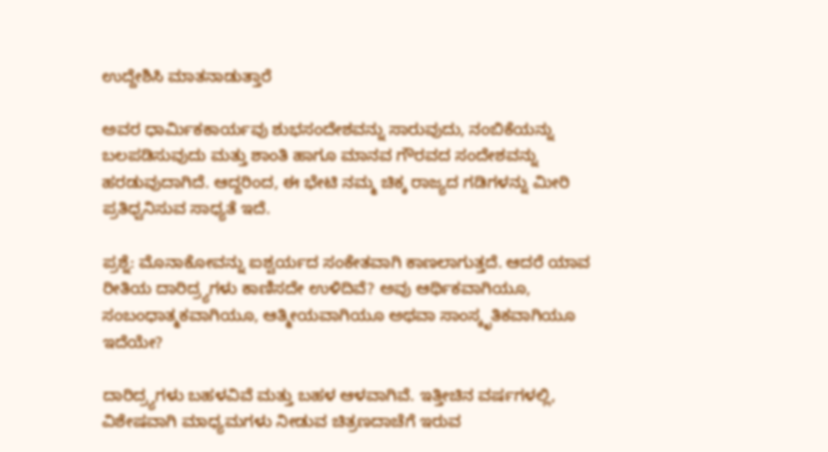ಉದ್ದೇಶಿಸಿ ಮಾತನಾಡುತ್ತಾರೆ

ಅವರ ಧಾರ್ಮಿಕಕಾರ್ಯವು ಶುಭಸಂದೇಶವನ್ನು ಸಾರುವುದು, ನಂಬಿಕೆಯನ್ನು ಬಲಪಡಿಸುವುದು ಮತ್ತು ಶಾಂತಿ ಹಾಗೂ ಮಾನವ ಗೌರವದ ಸಂದೇಶವನ್ನು ಹರಡುವುದಾಗಿದೆ. ಆದ್ದರಿಂದ, ಈ ಭೇಟಿ ನಮ್ಮ ಚಿಕ್ಕ ರಾಜ್ಯದ ಗಡಿಗಳನ್ನು ಮೀರಿ ಪ್ರತಿಧ್ವನಿಸುವ ಸಾಧ್ಯತೆ ಇದೆ.

ಪ್ರಶ್ನೆ: ಮೊನಾಕೋವನ್ನು ಐಶ್ವರ್ಯದ ಸಂಕೇತವಾಗಿ ಕಾಣಲಾಗುತ್ತದೆ. ಆದರೆ ಯಾವ ರೀತಿಯ ದಾರಿದ್ರ್ಯಗಳು ಕಾಣಿಸದೇ ಉಳಿದಿವೆ? ಅವು ಆರ್ಥಿಕವಾಗಿಯೂ, ಸಂಬಂಧಾತ್ಮಕವಾಗಿಯೂ, ಆತ್ಮೀಯವಾಗಿಯೂ ಅಥವಾ ಸಾಂಸ್ಕೃತಿಕವಾಗಿಯೂ ಇದೆಯೇ?

ದಾರಿದ್ರ್ಯಗಳು ಬಹಳವಿವೆ ಮತ್ತು ಬಹಳ ಆಳವಾಗಿವೆ. ಇತ್ತೀಚಿನ ವರ್ಷಗಳಲ್ಲಿ, ವಿಶೇಷವಾಗಿ ಮಾಧ್ಯಮಗಳು ನೀಡುವ ಚಿತ್ರಣದಾಚೆಗೆ ಇರುವ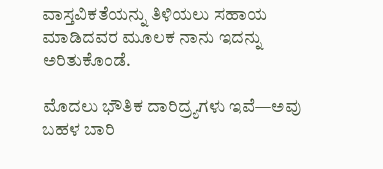ವಾಸ್ತವಿಕತೆಯನ್ನು ತಿಳಿಯಲು ಸಹಾಯ ಮಾಡಿದವರ ಮೂಲಕ ನಾನು ಇದನ್ನು ಅರಿತುಕೊಂಡೆ.

ಮೊದಲು ಭೌತಿಕ ದಾರಿದ್ರ್ಯಗಳು ಇವೆ—ಅವು ಬಹಳ ಬಾರಿ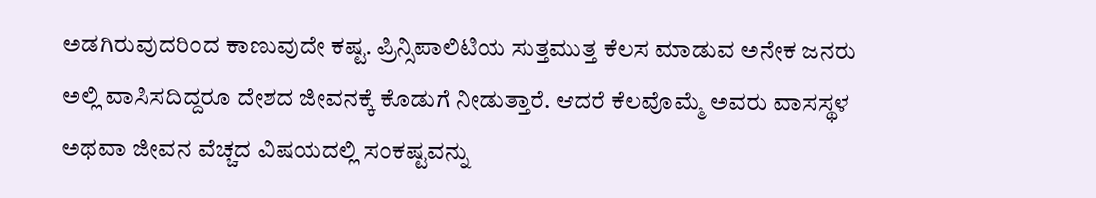ಅಡಗಿರುವುದರಿಂದ ಕಾಣುವುದೇ ಕಷ್ಟ. ಪ್ರಿನ್ಸಿಪಾಲಿಟಿಯ ಸುತ್ತಮುತ್ತ ಕೆಲಸ ಮಾಡುವ ಅನೇಕ ಜನರು ಅಲ್ಲಿ ವಾಸಿಸದಿದ್ದರೂ ದೇಶದ ಜೀವನಕ್ಕೆ ಕೊಡುಗೆ ನೀಡುತ್ತಾರೆ. ಆದರೆ ಕೆಲವೊಮ್ಮೆ ಅವರು ವಾಸಸ್ಥಳ ಅಥವಾ ಜೀವನ ವೆಚ್ಚದ ವಿಷಯದಲ್ಲಿ ಸಂಕಷ್ಟವನ್ನು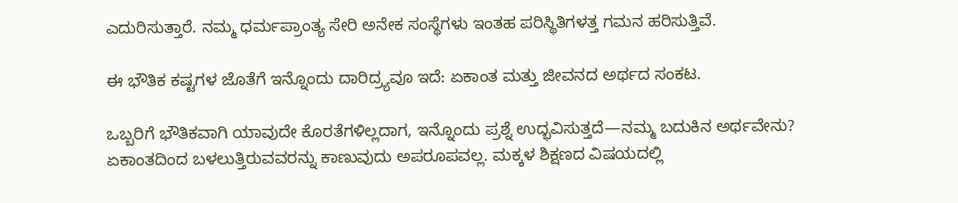ಎದುರಿಸುತ್ತಾರೆ. ನಮ್ಮ ಧರ್ಮಪ್ರಾಂತ್ಯ ಸೇರಿ ಅನೇಕ ಸಂಸ್ಥೆಗಳು ಇಂತಹ ಪರಿಸ್ಥಿತಿಗಳತ್ತ ಗಮನ ಹರಿಸುತ್ತಿವೆ.

ಈ ಭೌತಿಕ ಕಷ್ಟಗಳ ಜೊತೆಗೆ ಇನ್ನೊಂದು ದಾರಿದ್ರ್ಯವೂ ಇದೆ: ಏಕಾಂತ ಮತ್ತು ಜೀವನದ ಅರ್ಥದ ಸಂಕಟ.

ಒಬ್ಬರಿಗೆ ಭೌತಿಕವಾಗಿ ಯಾವುದೇ ಕೊರತೆಗಳಿಲ್ಲದಾಗ, ಇನ್ನೊಂದು ಪ್ರಶ್ನೆ ಉದ್ಭವಿಸುತ್ತದೆ—ನಮ್ಮ ಬದುಕಿನ ಅರ್ಥವೇನು? ಏಕಾಂತದಿಂದ ಬಳಲುತ್ತಿರುವವರನ್ನು ಕಾಣುವುದು ಅಪರೂಪವಲ್ಲ. ಮಕ್ಕಳ ಶಿಕ್ಷಣದ ವಿಷಯದಲ್ಲಿ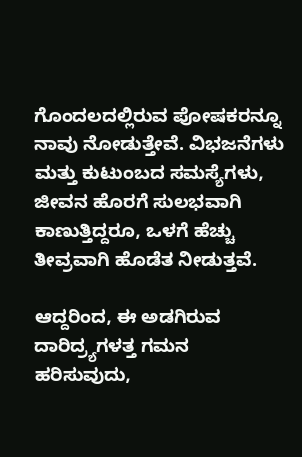ಗೊಂದಲದಲ್ಲಿರುವ ಪೋಷಕರನ್ನೂ ನಾವು ನೋಡುತ್ತೇವೆ. ವಿಭಜನೆಗಳು ಮತ್ತು ಕುಟುಂಬದ ಸಮಸ್ಯೆಗಳು, ಜೀವನ ಹೊರಗೆ ಸುಲಭವಾಗಿ ಕಾಣುತ್ತಿದ್ದರೂ, ಒಳಗೆ ಹೆಚ್ಚು ತೀವ್ರವಾಗಿ ಹೊಡೆತ ನೀಡುತ್ತವೆ.

ಆದ್ದರಿಂದ, ಈ ಅಡಗಿರುವ ದಾರಿದ್ರ್ಯಗಳತ್ತ ಗಮನ ಹರಿಸುವುದು,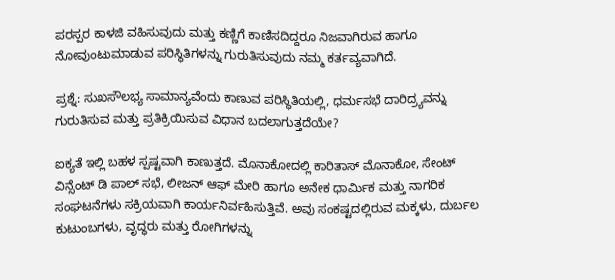ಪರಸ್ಪರ ಕಾಳಜಿ ವಹಿಸುವುದು ಮತ್ತು ಕಣ್ಣಿಗೆ ಕಾಣಿಸದಿದ್ದರೂ ನಿಜವಾಗಿರುವ ಹಾಗೂ ನೋವುಂಟುಮಾಡುವ ಪರಿಸ್ಥಿತಿಗಳನ್ನು ಗುರುತಿಸುವುದು ನಮ್ಮ ಕರ್ತವ್ಯವಾಗಿದೆ.

ಪ್ರಶ್ನೆ: ಸುಖಸೌಲಭ್ಯ ಸಾಮಾನ್ಯವೆಂದು ಕಾಣುವ ಪರಿಸ್ಥಿತಿಯಲ್ಲಿ, ಧರ್ಮಸಭೆ ದಾರಿದ್ರ್ಯವನ್ನು ಗುರುತಿಸುವ ಮತ್ತು ಪ್ರತಿಕ್ರಿಯಿಸುವ ವಿಧಾನ ಬದಲಾಗುತ್ತದೆಯೇ?

ಐಕ್ಯತೆ ಇಲ್ಲಿ ಬಹಳ ಸ್ಪಷ್ಟವಾಗಿ ಕಾಣುತ್ತದೆ. ಮೊನಾಕೋದಲ್ಲಿ ಕಾರಿತಾಸ್ ಮೊನಾಕೋ, ಸೇಂಟ್ ವಿನ್ಸೆಂಟ್ ಡಿ ಪಾಲ್ ಸಭೆ, ಲೀಜನ್ ಆಫ್ ಮೇರಿ ಹಾಗೂ ಅನೇಕ ಧಾರ್ಮಿಕ ಮತ್ತು ನಾಗರಿಕ ಸಂಘಟನೆಗಳು ಸಕ್ರಿಯವಾಗಿ ಕಾರ್ಯನಿರ್ವಹಿಸುತ್ತಿವೆ. ಅವು ಸಂಕಷ್ಟದಲ್ಲಿರುವ ಮಕ್ಕಳು, ದುರ್ಬಲ ಕುಟುಂಬಗಳು, ವೃದ್ಧರು ಮತ್ತು ರೋಗಿಗಳನ್ನು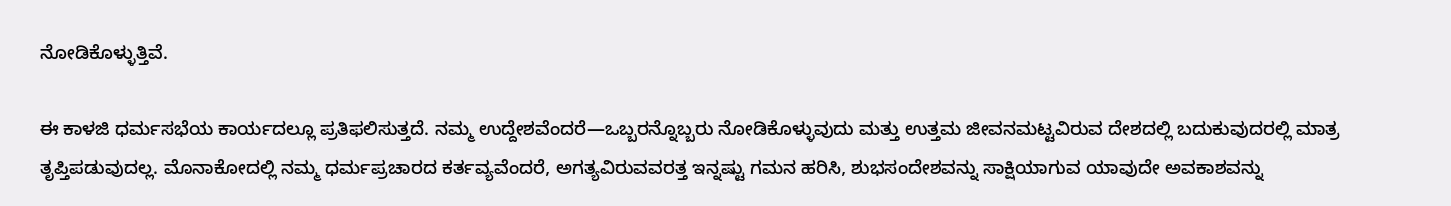ನೋಡಿಕೊಳ್ಳುತ್ತಿವೆ.

ಈ ಕಾಳಜಿ ಧರ್ಮಸಭೆಯ ಕಾರ್ಯದಲ್ಲೂ ಪ್ರತಿಫಲಿಸುತ್ತದೆ. ನಮ್ಮ ಉದ್ದೇಶವೆಂದರೆ—ಒಬ್ಬರನ್ನೊಬ್ಬರು ನೋಡಿಕೊಳ್ಳುವುದು ಮತ್ತು ಉತ್ತಮ ಜೀವನಮಟ್ಟವಿರುವ ದೇಶದಲ್ಲಿ ಬದುಕುವುದರಲ್ಲಿ ಮಾತ್ರ ತೃಪ್ತಿಪಡುವುದಲ್ಲ. ಮೊನಾಕೋದಲ್ಲಿ ನಮ್ಮ ಧರ್ಮಪ್ರಚಾರದ ಕರ್ತವ್ಯವೆಂದರೆ, ಅಗತ್ಯವಿರುವವರತ್ತ ಇನ್ನಷ್ಟು ಗಮನ ಹರಿಸಿ, ಶುಭಸಂದೇಶವನ್ನು ಸಾಕ್ಷಿಯಾಗುವ ಯಾವುದೇ ಅವಕಾಶವನ್ನು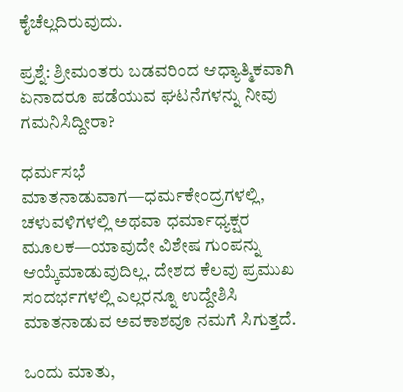ಕೈಚೆಲ್ಲದಿರುವುದು.

ಪ್ರಶ್ನೆ: ಶ್ರೀಮಂತರು ಬಡವರಿಂದ ಆಧ್ಯಾತ್ಮಿಕವಾಗಿ ಏನಾದರೂ ಪಡೆಯುವ ಘಟನೆಗಳನ್ನು ನೀವು ಗಮನಿಸಿದ್ದೀರಾ?

ಧರ್ಮಸಭೆ ಮಾತನಾಡುವಾಗ—ಧರ್ಮಕೇಂದ್ರಗಳಲ್ಲಿ, ಚಳುವಳಿಗಳಲ್ಲಿ ಅಥವಾ ಧರ್ಮಾಧ್ಯಕ್ಷರ ಮೂಲಕ—ಯಾವುದೇ ವಿಶೇಷ ಗುಂಪನ್ನು ಆಯ್ಕೆಮಾಡುವುದಿಲ್ಲ. ದೇಶದ ಕೆಲವು ಪ್ರಮುಖ ಸಂದರ್ಭಗಳಲ್ಲಿ ಎಲ್ಲರನ್ನೂ ಉದ್ದೇಶಿಸಿ ಮಾತನಾಡುವ ಅವಕಾಶವೂ ನಮಗೆ ಸಿಗುತ್ತದೆ.

ಒಂದು ಮಾತು,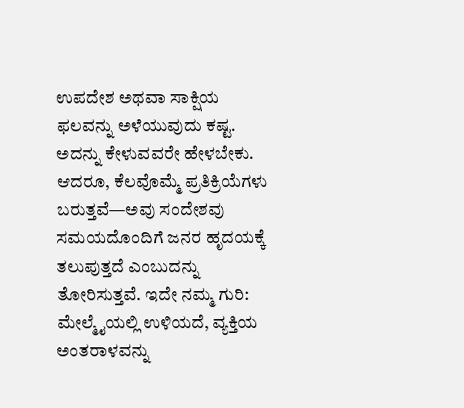ಉಪದೇಶ ಅಥವಾ ಸಾಕ್ಷಿಯ ಫಲವನ್ನು ಅಳೆಯುವುದು ಕಷ್ಟ. ಅದನ್ನು ಕೇಳುವವರೇ ಹೇಳಬೇಕು. ಆದರೂ, ಕೆಲವೊಮ್ಮೆ ಪ್ರತಿಕ್ರಿಯೆಗಳು ಬರುತ್ತವೆ—ಅವು ಸಂದೇಶವು ಸಮಯದೊಂದಿಗೆ ಜನರ ಹೃದಯಕ್ಕೆ ತಲುಪುತ್ತದೆ ಎಂಬುದನ್ನು ತೋರಿಸುತ್ತವೆ. ಇದೇ ನಮ್ಮ ಗುರಿ: ಮೇಲ್ಮೈಯಲ್ಲಿ ಉಳಿಯದೆ, ವ್ಯಕ್ತಿಯ ಅಂತರಾಳವನ್ನು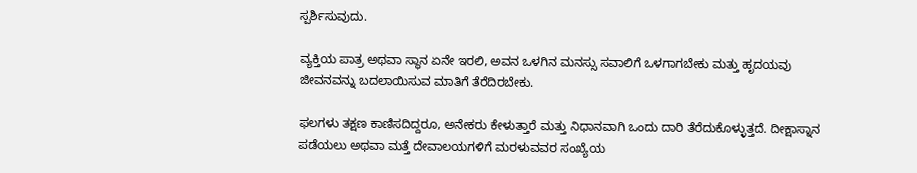ಸ್ಪರ್ಶಿಸುವುದು.

ವ್ಯಕ್ತಿಯ ಪಾತ್ರ ಅಥವಾ ಸ್ಥಾನ ಏನೇ ಇರಲಿ, ಅವನ ಒಳಗಿನ ಮನಸ್ಸು ಸವಾಲಿಗೆ ಒಳಗಾಗಬೇಕು ಮತ್ತು ಹೃದಯವು ಜೀವನವನ್ನು ಬದಲಾಯಿಸುವ ಮಾತಿಗೆ ತೆರೆದಿರಬೇಕು.

ಫಲಗಳು ತಕ್ಷಣ ಕಾಣಿಸದಿದ್ದರೂ, ಅನೇಕರು ಕೇಳುತ್ತಾರೆ ಮತ್ತು ನಿಧಾನವಾಗಿ ಒಂದು ದಾರಿ ತೆರೆದುಕೊಳ್ಳುತ್ತದೆ. ದೀಕ್ಷಾಸ್ನಾನ ಪಡೆಯಲು ಅಥವಾ ಮತ್ತೆ ದೇವಾಲಯಗಳಿಗೆ ಮರಳುವವರ ಸಂಖ್ಯೆಯ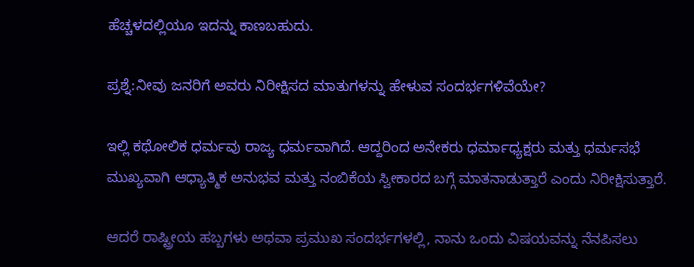ಹೆಚ್ಚಳದಲ್ಲಿಯೂ ಇದನ್ನು ಕಾಣಬಹುದು.

ಪ್ರಶ್ನೆ:ನೀವು ಜನರಿಗೆ ಅವರು ನಿರೀಕ್ಷಿಸದ ಮಾತುಗಳನ್ನು ಹೇಳುವ ಸಂದರ್ಭಗಳಿವೆಯೇ?

ಇಲ್ಲಿ ಕಥೋಲಿಕ ಧರ್ಮವು ರಾಜ್ಯ ಧರ್ಮವಾಗಿದೆ. ಆದ್ದರಿಂದ ಅನೇಕರು ಧರ್ಮಾಧ್ಯಕ್ಷರು ಮತ್ತು ಧರ್ಮಸಭೆ ಮುಖ್ಯವಾಗಿ ಆಧ್ಯಾತ್ಮಿಕ ಅನುಭವ ಮತ್ತು ನಂಬಿಕೆಯ ಸ್ವೀಕಾರದ ಬಗ್ಗೆ ಮಾತನಾಡುತ್ತಾರೆ ಎಂದು ನಿರೀಕ್ಷಿಸುತ್ತಾರೆ.

ಆದರೆ ರಾಷ್ಟ್ರೀಯ ಹಬ್ಬಗಳು ಅಥವಾ ಪ್ರಮುಖ ಸಂದರ್ಭಗಳಲ್ಲಿ, ನಾನು ಒಂದು ವಿಷಯವನ್ನು ನೆನಪಿಸಲು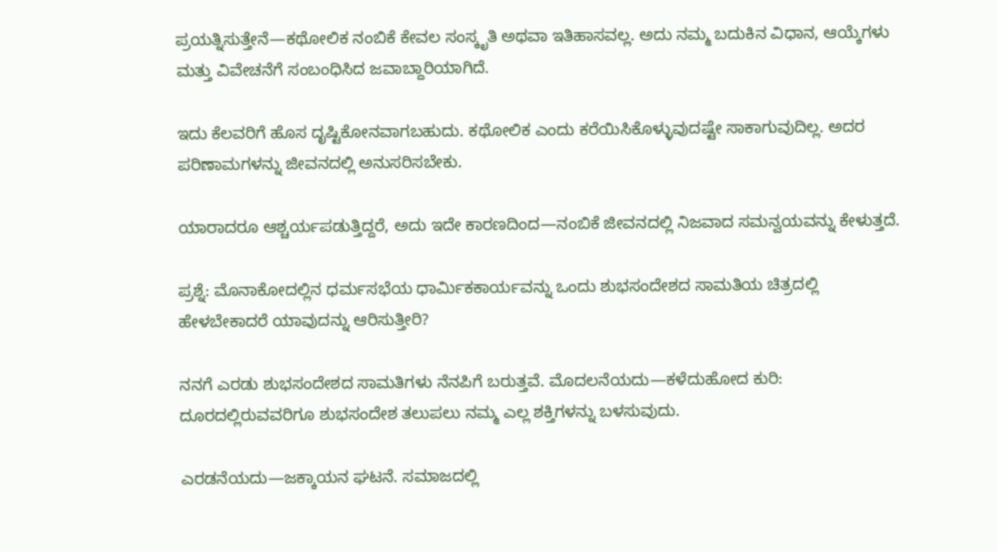ಪ್ರಯತ್ನಿಸುತ್ತೇನೆ—ಕಥೋಲಿಕ ನಂಬಿಕೆ ಕೇವಲ ಸಂಸ್ಕೃತಿ ಅಥವಾ ಇತಿಹಾಸವಲ್ಲ. ಅದು ನಮ್ಮ ಬದುಕಿನ ವಿಧಾನ, ಆಯ್ಕೆಗಳು ಮತ್ತು ವಿವೇಚನೆಗೆ ಸಂಬಂಧಿಸಿದ ಜವಾಬ್ದಾರಿಯಾಗಿದೆ.

ಇದು ಕೆಲವರಿಗೆ ಹೊಸ ದೃಷ್ಟಿಕೋನವಾಗಬಹುದು. ಕಥೋಲಿಕ ಎಂದು ಕರೆಯಿಸಿಕೊಳ್ಳುವುದಷ್ಟೇ ಸಾಕಾಗುವುದಿಲ್ಲ. ಅದರ ಪರಿಣಾಮಗಳನ್ನು ಜೀವನದಲ್ಲಿ ಅನುಸರಿಸಬೇಕು.

ಯಾರಾದರೂ ಆಶ್ಚರ್ಯಪಡುತ್ತಿದ್ದರೆ, ಅದು ಇದೇ ಕಾರಣದಿಂದ—ನಂಬಿಕೆ ಜೀವನದಲ್ಲಿ ನಿಜವಾದ ಸಮನ್ವಯವನ್ನು ಕೇಳುತ್ತದೆ.

ಪ್ರಶ್ನೆ: ಮೊನಾಕೋದಲ್ಲಿನ ಧರ್ಮಸಭೆಯ ಧಾರ್ಮಿಕಕಾರ್ಯವನ್ನು ಒಂದು ಶುಭಸಂದೇಶದ ಸಾಮತಿಯ ಚಿತ್ರದಲ್ಲಿ ಹೇಳಬೇಕಾದರೆ ಯಾವುದನ್ನು ಆರಿಸುತ್ತೀರಿ?

ನನಗೆ ಎರಡು ಶುಭಸಂದೇಶದ ಸಾಮತಿಗಳು ನೆನಪಿಗೆ ಬರುತ್ತವೆ. ಮೊದಲನೆಯದು—ಕಳೆದುಹೋದ ಕುರಿ: ದೂರದಲ್ಲಿರುವವರಿಗೂ ಶುಭಸಂದೇಶ ತಲುಪಲು ನಮ್ಮ ಎಲ್ಲ ಶಕ್ತಿಗಳನ್ನು ಬಳಸುವುದು.

ಎರಡನೆಯದು—ಜಕ್ಕಾಯನ ಘಟನೆ. ಸಮಾಜದಲ್ಲಿ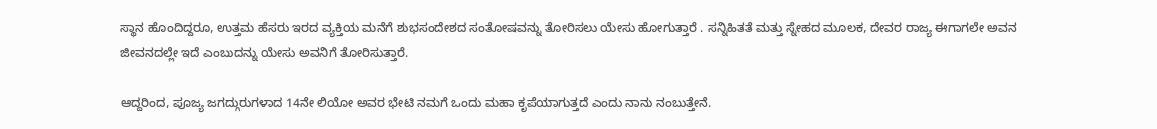ಸ್ಥಾನ ಹೊಂದಿದ್ದರೂ, ಉತ್ತಮ ಹೆಸರು ಇರದ ವ್ಯಕ್ತಿಯ ಮನೆಗೆ ಶುಭಸಂದೇಶದ ಸಂತೋಷವನ್ನು ತೋರಿಸಲು ಯೇಸು ಹೋಗುತ್ತಾರೆ . ಸನ್ನಿಹಿತತೆ ಮತ್ತು ಸ್ನೇಹದ ಮೂಲಕ, ದೇವರ ರಾಜ್ಯ ಈಗಾಗಲೇ ಅವನ ಜೀವನದಲ್ಲೇ ಇದೆ ಎಂಬುದನ್ನು ಯೇಸು ಅವನಿಗೆ ತೋರಿಸುತ್ತಾರೆ.

ಆದ್ದರಿಂದ, ಪೂಜ್ಯ ಜಗದ್ಗುರುಗಳಾದ 14ನೇ ಲಿಯೋ ಅವರ ಭೇಟಿ ನಮಗೆ ಒಂದು ಮಹಾ ಕೃಪೆಯಾಗುತ್ತದೆ ಎಂದು ನಾನು ನಂಬುತ್ತೇನೆ.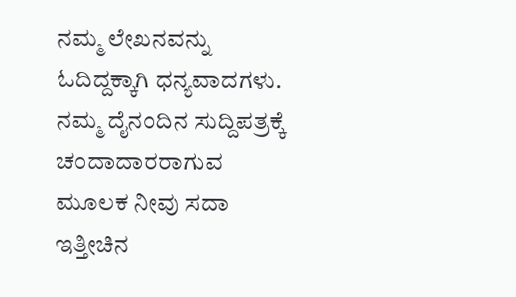ನಮ್ಮ ಲೇಖನವನ್ನು ಓದಿದ್ದಕ್ಕಾಗಿ ಧನ್ಯವಾದಗಳು. ನಮ್ಮ ದೈನಂದಿನ ಸುದ್ದಿಪತ್ರಕ್ಕೆ ಚಂದಾದಾರರಾಗುವ ಮೂಲಕ ನೀವು ಸದಾ ಇತ್ತೀಚಿನ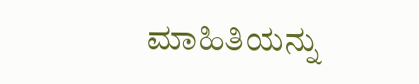ಮಾಹಿತಿಯನ್ನು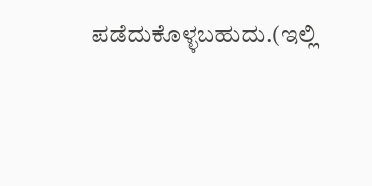ಪಡೆದುಕೊಳ್ಳಬಹುದು.(ಇಲ್ಲಿ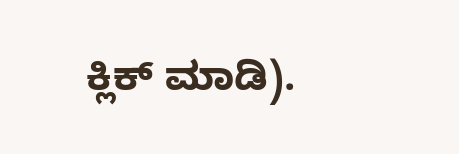ಕ್ಲಿಕ್ ಮಾಡಿ).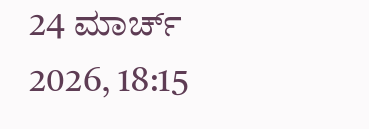24 ಮಾರ್ಚ್ 2026, 18:15